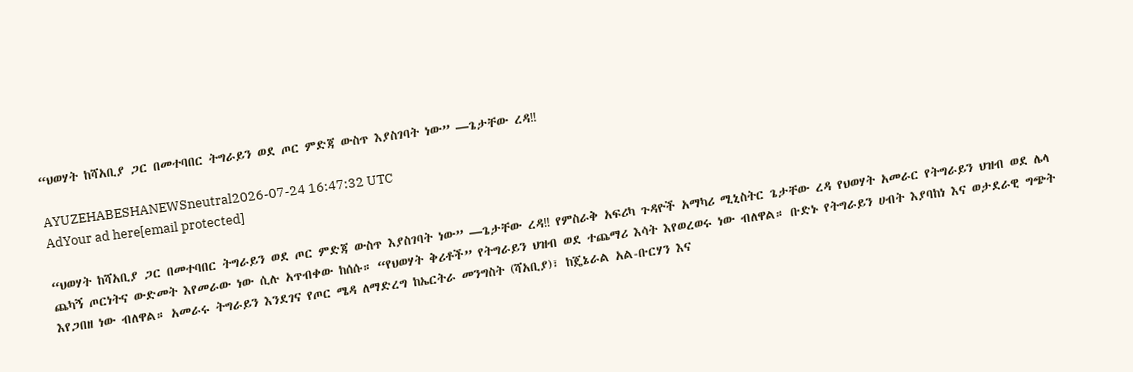“ህወሃት ከሻአቢያ ጋር በመተባበር ትግራይን ወደ ጦር ምድጃ ውስጥ እያስገባት ነው” —ጌታቸው ረዳ‼

AYUZEHABESHANEWSneutral2026-07-24 16:47:32 UTC
AdYour ad here[email protected]

“ህወሃት ከሻአቢያ ጋር በመተባበር ትግራይን ወደ ጦር ምድጃ ውስጥ እያስገባት ነው” —ጌታቸው ረዳ‼ የምስራቅ አፍሪካ ጉዳዮች አማካሪ ሚኒስትር ጌታቸው ረዳ የህወሃት አመራር የትግራይን ህዝብ ወደ ሌላ ጨካኝ ጦርነትና ውድመት እየመራው ነው ሲሉ አጥብቀው ከሰሱ። “የህወሃት ቅሪቶች” የትግራይን ህዝብ ወደ ተጨማሪ እሳት እየወረወሩ ነው ብለዋል። ቡድኑ የትግራይን ሀብት እያባከነ እና ወታደራዊ ግጭት እየጋበዘ ነው ብለዋል። አመራሩ ትግራይን እንደገና የጦር ሜዳ ለማድረግ ከኤርትራ መንግስት (ሻአቢያ)፣ ከጄኔራል አል-ቡርሃን እና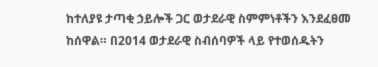ከተለያዩ ታጣቂ ኃይሎች ጋር ወታደራዊ ስምምነቶችን እንደፈፀመ ከሰዋል። በ2014 ወታደራዊ ስብሰባዎች ላይ የተወሰዱትን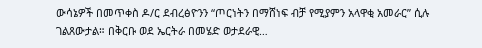ውሳኔዎች በመጥቀስ ዶ/ር ደብረፅዮንን “ጦርነትን በማሸነፍ ብቻ የሚያምን አላዋቂ አመራር” ሲሉ ገልጸውታል። በቅርቡ ወደ ኤርትራ በመሄድ ወታደራዊ…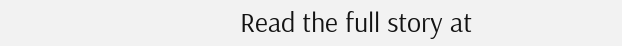Read the full story at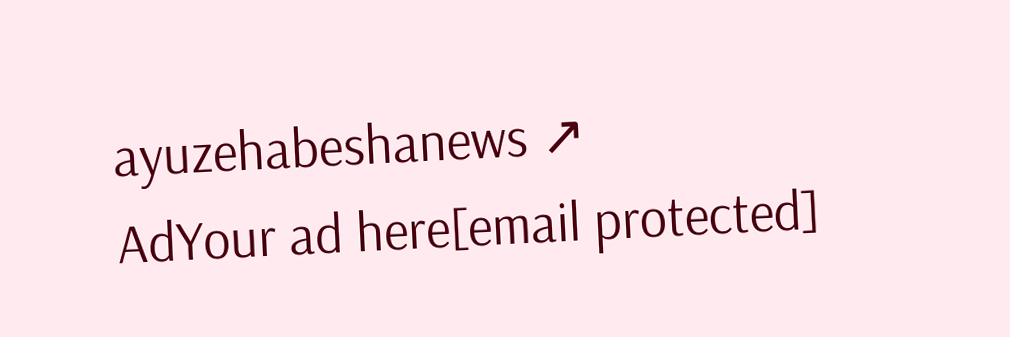ayuzehabeshanews ↗
AdYour ad here[email protected]